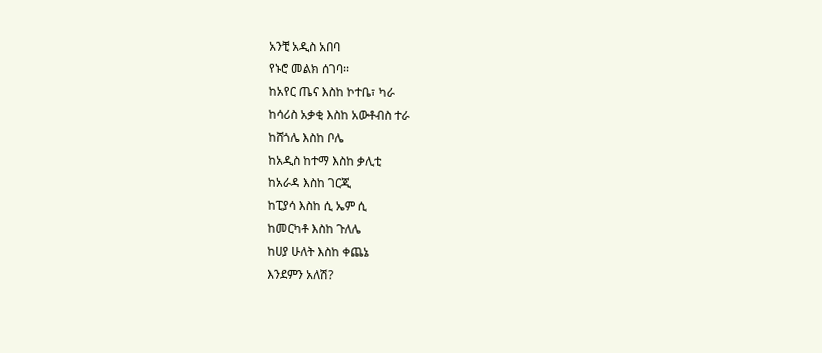አንቺ አዲስ አበባ
የኑሮ መልክ ሰገባ፡፡
ከአየር ጤና እስከ ኮተቤ፣ ካራ
ከሳሪስ አቃቂ እስከ አውቶብስ ተራ
ከሸጎሌ እስከ ቦሌ
ከአዲስ ከተማ እስከ ቃሊቲ
ከአራዳ እስከ ገርጂ
ከፒያሳ እስከ ሲ ኤም ሲ
ከመርካቶ እስከ ጉለሌ
ከሀያ ሁለት እስከ ቀጨኔ
እንደምን አለሽ?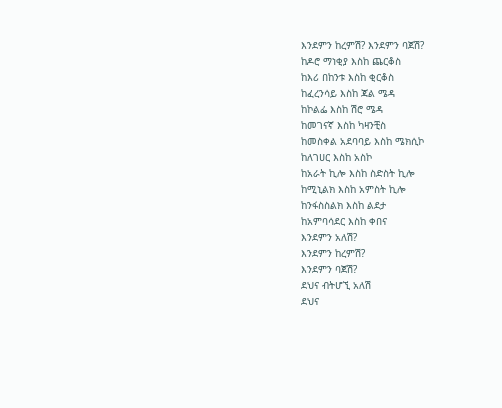እንደምን ከረምሽ? እንደምን ባጀሽ?
ከዶሮ ማነቂያ እስከ ጨርቆስ
ከእሪ በከንቱ እስከ ቂርቆስ
ከፈረንሳይ እስከ ጃል ሜዳ
ከኮልፌ እስከ ሽሮ ሜዳ
ከመገናኛ እስከ ካዛንቺስ
ከመስቀል አደባባይ እስከ ሜክሲኮ
ከለገሀር እስከ አስኮ
ከአራት ኪሎ እስከ ስድስት ኪሎ
ከሚኒልክ እስከ አምስት ኪሎ
ከንፋስስልክ እስከ ልደታ
ከአምባሳደር እስከ ቀበና
እንደምን አለሽ?
እንደምን ከረምሽ?
እንደምን ባጀሽ?
ደህና ብትሆኚ አለሽ
ደህና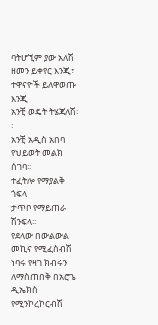ባትሆኚም ያው አለሽ
ዘመን ይቀየር እንጂ፣
ተዋናዮች ይለዋወጡ እንጂ
አንቺ ወዴት ትሄጃለሽ፡፡
አንቺ አዲስ አበባ
የህይወት መልክ ሰገባ፡፡
ተፈትሎ የማያልቅ ጎፍላ
ታጥቦ የማይጠራ ሽንፍላ፡፡
የደላው በውልውል መኪና የሚፈስብሽ
ነባሩ የዛገ ክብሩን ለማስጠበቅ በአሮጌ
ዲኤክስ የሚንኮረኮርብሽ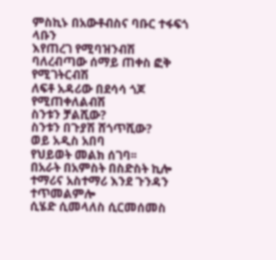ምስኪኑ በአውቶብስና ባቡር ተፋፍጎ ላቡን
እየጠረገ የሚባዝንብሽ
ባለረብጣው ሰማይ ጠቀስ ፎቅ
የሚገትርብሽ
ለፍቶ አዳሪው በደሳሳ ጎጆ የሚጠቀለልብሽ
ስንቱን ቻልሺው?
ስንቱን በጉያሽ ሸጎጥሺው?
ወይ አዲስ አበባ
የህይወት መልክ ሰገባ፡፡
በአራት በአምስት በስድስት ኪሎ
ተማሪና አስተማሪ እንደ ጉንዳን
ተጥመልምሎ
ሲሄድ ሲመላለስ ሲርመሰመስ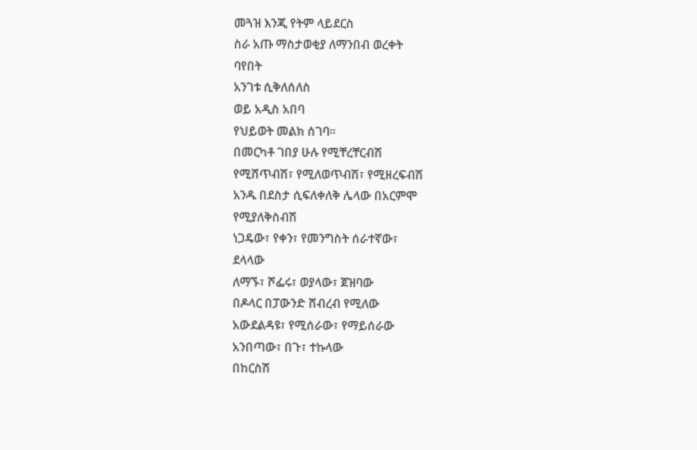መጓዝ እንጂ የትም ላይደርስ
ስራ አጡ ማስታወቂያ ለማንበብ ወረቀት
ባየበት
አንገቱ ሲቅለሰለስ
ወይ አዲስ አበባ
የህይወት መልክ ሰገባ፡፡
በመርካቶ ገበያ ሁሉ የሚቸረቸርብሽ
የሚሸጥብሽ፣ የሚለወጥብሽ፣ የሚዘረፍብሽ
አንዱ በደስታ ሲፍለቀለቅ ሌላው በአርምሞ
የሚያለቅስብሽ
ነጋዴው፣ የቀን፣ የመንግስት ሰራተኛው፣
ደላላው
ለማኙ፣ ሾፌሩ፣ ወያላው፣ ጀዝባው
በዶላር በፓውንድ ሸብረብ የሚለው
አውደልዳዩ፣ የሚሰራው፣ የማይሰራው
አንበጣው፣ በጉ፣ ተኩላው
በከርስሽ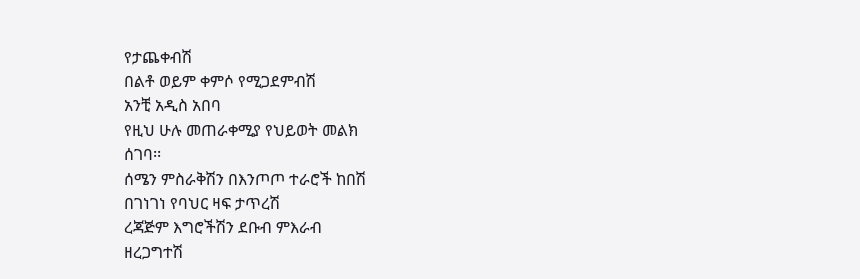የታጨቀብሽ
በልቶ ወይም ቀምሶ የሚጋደምብሽ
አንቺ አዲስ አበባ
የዚህ ሁሉ መጠራቀሚያ የህይወት መልክ
ሰገባ፡፡
ሰሜን ምስራቅሽን በእንጦጦ ተራሮች ከበሽ
በገነገነ የባህር ዛፍ ታጥረሽ
ረጃጅም እግሮችሽን ደቡብ ምእራብ
ዘረጋግተሽ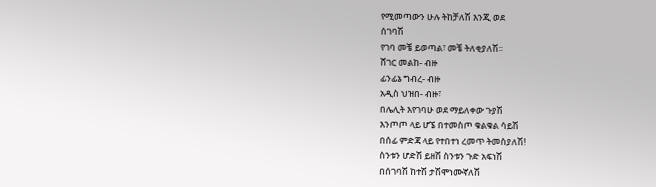የሚመጣውን ሁሉ ትከቻለሽ እንጂ ወደ
ሰገባሽ
የገባ መቼ ይወጣል፣ መቼ ትለቂያለሽ፡፡
ሸገር መልከ- ብዙ
ፊንፊኔ ግብረ- ብዙ
አዲስ ህዝበ- ብዙ፣
በሌሊት እየገባሁ ወደ ማይለቀው ጉያሽ
እንጦጦ ላይ ሆኜ በተመስጦ ቁልቁል ሳይሽ
በሰፊ ምድጃ ላይ የተበተነ ረመጥ ትመስያለሽ!
ስንቱን ሆድሽ ይዘሽ ስንቱን ጉድ አፍነሽ
በሰገባሽ ከተሽ ታሽሞነሙኛለሽ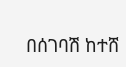በሰገባሽ ከተሸ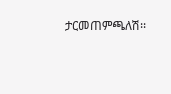ታርመጠምጫለሽ፡፡